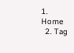1. Home
  2. Tag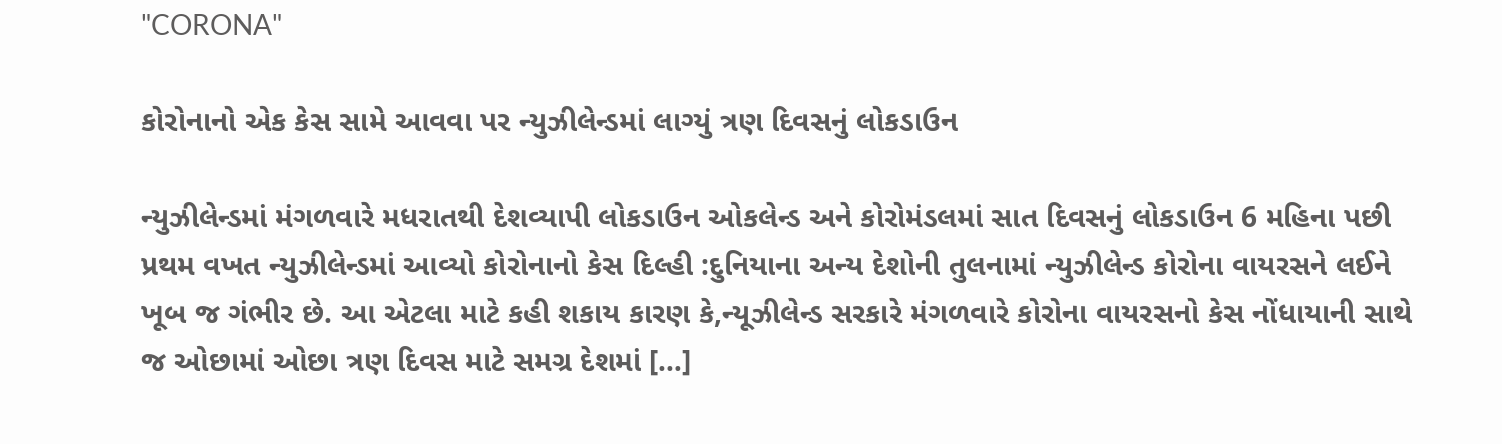"CORONA"

કોરોનાનો એક કેસ સામે આવવા પર ન્યુઝીલેન્ડમાં લાગ્યું ત્રણ દિવસનું લોકડાઉન

ન્યુઝીલેન્ડમાં મંગળવારે મધરાતથી દેશવ્યાપી લોકડાઉન ઓકલેન્ડ અને કોરોમંડલમાં સાત દિવસનું લોકડાઉન 6 મહિના પછી પ્રથમ વખત ન્યુઝીલેન્ડમાં આવ્યો કોરોનાનો કેસ દિલ્હી :દુનિયાના અન્ય દેશોની તુલનામાં ન્યુઝીલેન્ડ કોરોના વાયરસને લઈને ખૂબ જ ગંભીર છે. આ એટલા માટે કહી શકાય કારણ કે,ન્યૂઝીલેન્ડ સરકારે મંગળવારે કોરોના વાયરસનો કેસ નોંધાયાની સાથે જ ઓછામાં ઓછા ત્રણ દિવસ માટે સમગ્ર દેશમાં […]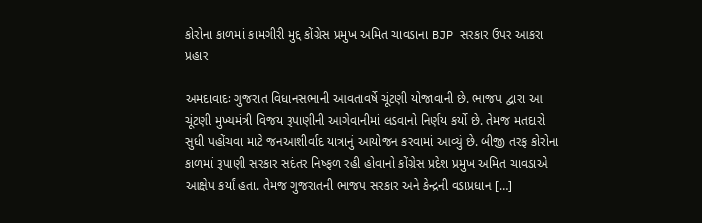કોરોના કાળમાં કામગીરી મુદ્દ કોંગ્રેસ પ્રમુખ અમિત ચાવડાના BJP સરકાર ઉપર આકરા પ્રહાર

અમદાવાદઃ ગુજરાત વિધાનસભાની આવતાવર્ષે ચૂંટણી યોજાવાની છે. ભાજપ દ્વારા આ ચૂંટણી મુખ્યમંત્રી વિજય રૂપાણીની આગેવાનીમાં લડવાનો નિર્ણય કર્યો છે. તેમજ મતદારો સુધી પહોંચવા માટે જનઆશીર્વાદ યાત્રાનું આયોજન કરવામાં આવ્યું છે. બીજી તરફ કોરોના કાળમાં રૂપાણી સરકાર સદંતર નિષ્ફળ રહી હોવાનો કોંગ્રેસ પ્રદેશ પ્રમુખ અમિત ચાવડાએ આક્ષેપ કર્યાં હતા. તેમજ ગુજરાતની ભાજપ સરકાર અને કેન્દ્રની વડાપ્રધાન […]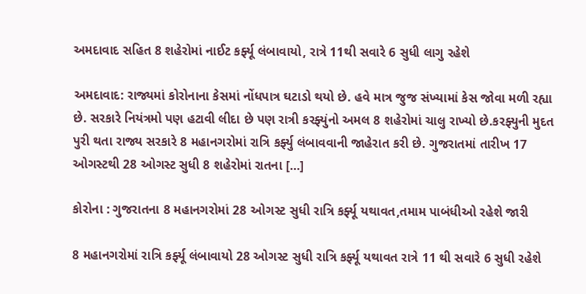અમદાવાદ સહિત 8 શહેરોમાં નાઈટ કર્ફ્યૂ લંબાવાયો, રાત્રે 11થી સવારે 6 સુધી લાગુ રહેશે

અમદાવાદ: રાજ્યમાં કોરોનાના કેસમાં નોંધપાત્ર ઘટાડો થયો છે. હવે માત્ર જુજ સંખ્યામાં કેસ જોવા મળી રહ્યા છે. સરકારે નિયંત્રમો પણ હટાવી લીદા છે પણ રાત્રી કરફ્યુંનો અમલ 8 શહેરોમાં ચાલુ રાખ્યો છે.કરફ્યુની મુદત પુરી થતા રાજ્ય સરકારે 8 મહાનગરોમાં રાત્રિ કર્ફ્યુ લંબાવવાની જાહેરાત કરી છે. ગુજરાતમાં તારીખ 17 ઓગસ્ટથી 28 ઓગસ્ટ સુધી 8 શહેરોમાં રાતના […]

કોરોના : ગુજરાતના 8 મહાનગરોમાં 28 ઓગસ્ટ સુધી રાત્રિ કર્ફ્યૂ યથાવત,તમામ પાબંધીઓ રહેશે જારી

8 મહાનગરોમાં રાત્રિ કર્ફ્યૂ લંબાવાયો 28 ઓગસ્ટ સુધી રાત્રિ કર્ફ્યૂ યથાવત રાત્રે 11 થી સવારે 6 સુધી રહેશે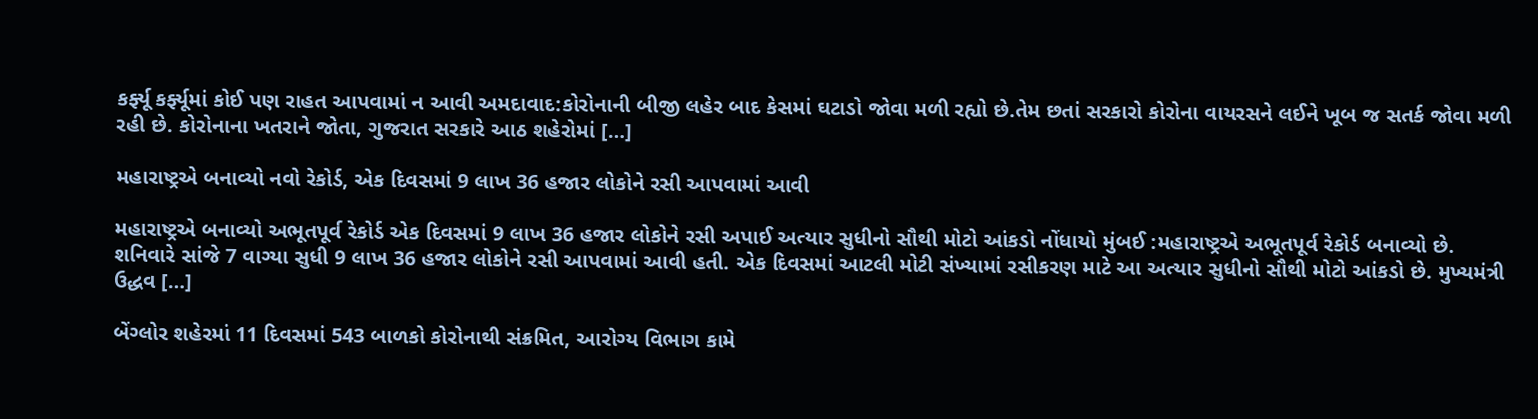કર્ફ્યૂ કર્ફ્યૂમાં કોઈ પણ રાહત આપવામાં ન આવી અમદાવાદ:કોરોનાની બીજી લહેર બાદ કેસમાં ઘટાડો જોવા મળી રહ્યો છે.તેમ છતાં સરકારો કોરોના વાયરસને લઈને ખૂબ જ સતર્ક જોવા મળી રહી છે. કોરોનાના ખતરાને જોતા, ગુજરાત સરકારે આઠ શહેરોમાં […]

મહારાષ્ટ્રએ બનાવ્યો નવો રેકોર્ડ, એક દિવસમાં 9 લાખ 36 હજાર લોકોને રસી આપવામાં આવી

મહારાષ્ટ્રએ બનાવ્યો અભૂતપૂર્વ રેકોર્ડ એક દિવસમાં 9 લાખ 36 હજાર લોકોને રસી અપાઈ અત્યાર સુધીનો સૌથી મોટો આંકડો નોંધાયો મુંબઈ :મહારાષ્ટ્રએ અભૂતપૂર્વ રેકોર્ડ બનાવ્યો છે. શનિવારે સાંજે 7 વાગ્યા સુધી 9 લાખ 36 હજાર લોકોને રસી આપવામાં આવી હતી. એક દિવસમાં આટલી મોટી સંખ્યામાં રસીકરણ માટે આ અત્યાર સુધીનો સૌથી મોટો આંકડો છે. મુખ્યમંત્રી ઉદ્ધવ […]

બેંગ્લોર શહેરમાં 11 દિવસમાં 543 બાળકો કોરોનાથી સંક્રમિત, આરોગ્ય વિભાગ કામે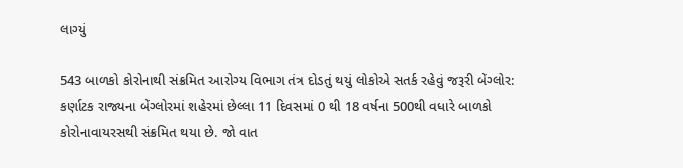લાગ્યું

543 બાળકો કોરોનાથી સંક્રમિત આરોગ્ય વિભાગ તંત્ર દોડતું થયું લોકોએ સતર્ક રહેવું જરૂરી બેંગ્લોર: કર્ણાટક રાજ્યના બેંગ્લોરમાં શહેરમાં છેલ્લા 11 દિવસમાં 0 થી 18 વર્ષના 500થી વધારે બાળકો કોરોનાવાયરસથી સંક્રમિત થયા છે. જો વાત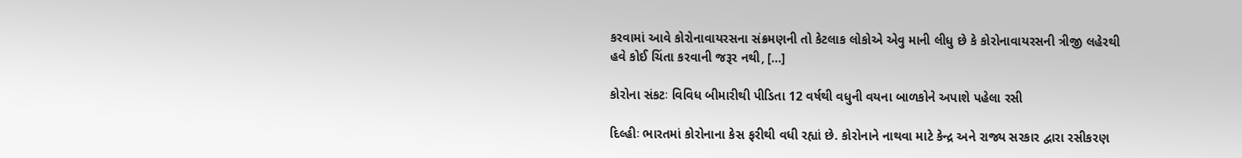કરવામાં આવે કોરોનાવાયરસના સંક્રમણની તો કેટલાક લોકોએ એવુ માની લીધુ છે કે કોરોનાવાયરસની ત્રીજી લહેરથી હવે કોઈ ચિંતા કરવાની જરૂર નથી, […]

કોરોના સંકટઃ વિવિધ બીમારીથી પીડિતા 12 વર્ષથી વધુની વયના બાળકોને અપાશે પહેલા રસી

દિલ્હીઃ ભારતમાં કોરોનાના કેસ ફરીથી વધી રહ્યાં છે. કોરોનાને નાથવા માટે કેન્દ્ર અને રાજ્ય સરકાર દ્વારા રસીકરણ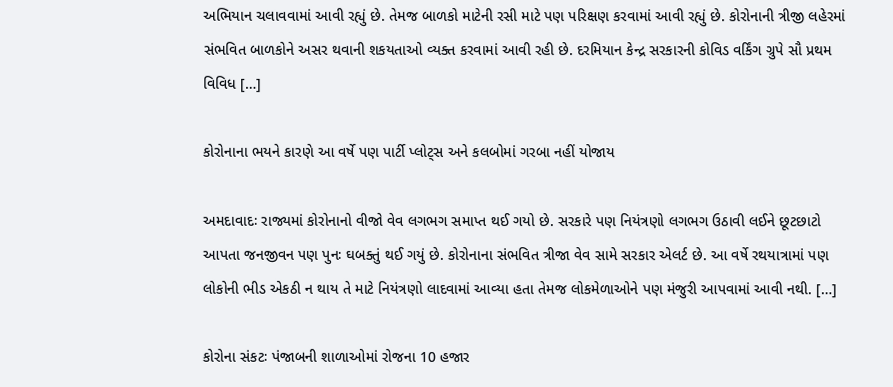અભિયાન ચલાવવામાં આવી રહ્યું છે. તેમજ બાળકો માટેની રસી માટે પણ પરિક્ષણ કરવામાં આવી રહ્યું છે. કોરોનાની ત્રીજી લહેરમાં સંભવિત બાળકોને અસર થવાની શકયતાઓ વ્યક્ત કરવામાં આવી રહી છે. દરમિયાન કેન્દ્ર સરકારની કોવિડ વર્કિંગ ગ્રુપે સૌ પ્રથમ વિવિધ […]

કોરોનાના ભયને કારણે આ વર્ષે પણ પાર્ટી પ્લોટ્સ અને કલબોમાં ગરબા નહીં યોજાય

અમદાવાદઃ રાજ્યમાં કોરોનાનો વીજો વેવ લગભગ સમાપ્ત થઈ ગયો છે. સરકારે પણ નિયંત્રણો લગભગ ઉઠાવી લઈને છૂટછાટો આપતા જનજીવન પણ પુનઃ ઘબક્તું થઈ ગયું છે. કોરોનાના સંભવિત ત્રીજા વેવ સામે સરકાર એલર્ટ છે. આ વર્ષે રથયાત્રામાં પણ લોકોની ભીડ એકઠી ન થાય તે માટે નિયંત્રણો લાદવામાં આવ્યા હતા તેમજ લોકમેળાઓને પણ મંજુરી આપવામાં આવી નથી. […]

કોરોના સંકટઃ પંજાબની શાળાઓમાં રોજના 10 હજાર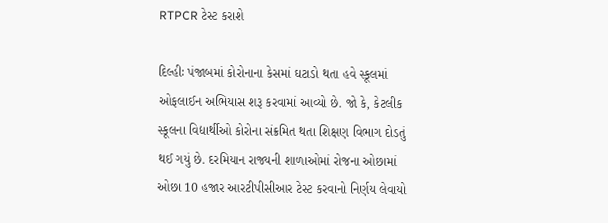RTPCR ટેસ્ટ કરાશે

દિલ્હીઃ પંજાબમાં કોરોનાના કેસમાં ઘટાડો થતા હવે સ્કૂલમાં ઓફલાઈન અભિયાસ શરૂ કરવામાં આવ્યો છે. જો કે, કેટલીક સ્કૂલના વિદ્યાર્થીઓ કોરોના સંક્રમિત થતા શિક્ષણ વિભાગ દોડતું થઈ ગયું છે. દરમિયાન રાજ્યની શાળાઓમાં રોજના ઓછામાં ઓછા 10 હજાર આરટીપીસીઆર ટેસ્ટ કરવાનો નિર્ણય લેવાયો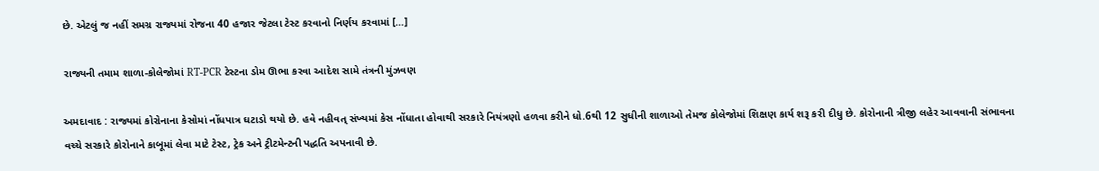છે. એટલું જ નહીં સમગ્ર રાજ્યમાં રોજના 40 હજાર જેટલા ટેસ્ટ કરવાનો નિર્ણય કરવામાં […]

રાજ્યની તમામ શાળા-કોલેજોમાં RT-PCR ટેસ્ટના ડોમ ઊભા કરવા આદેશ સામે તંત્રની મુંઝવણ

અમદાવાદ : રાજ્યમાં કોરોનાના કેસોમાં નોંધપાત્ર ઘટાડો થયો છે. હવે નહીવત્ સંખ્યમાં કેસ નોંધાતા હોવાથી સરકારે નિયંત્રણો હળવા કરીને ધો.6થી 12 સુધીની શાળાઓ તેમજ કોલેજોમાં શિક્ષણ કાર્ય શરૂ કરી દીધુ છે. કોરોનાની ત્રીજી લહેર આવવાની સંભાવના વચ્ચે સરકારે કોરોનાને કાબૂમાં લેવા માટે ટેસ્ટ, ટ્રેક અને ટ્રીટમેન્ટની પદ્ધતિ અપનાવી છે.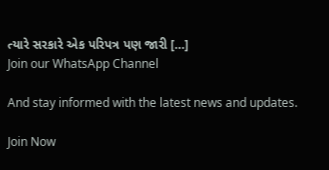ત્યારે સરકારે એક પરિપત્ર પણ જારી […]
Join our WhatsApp Channel

And stay informed with the latest news and updates.

Join Now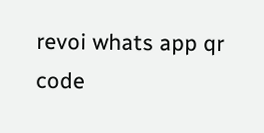revoi whats app qr code